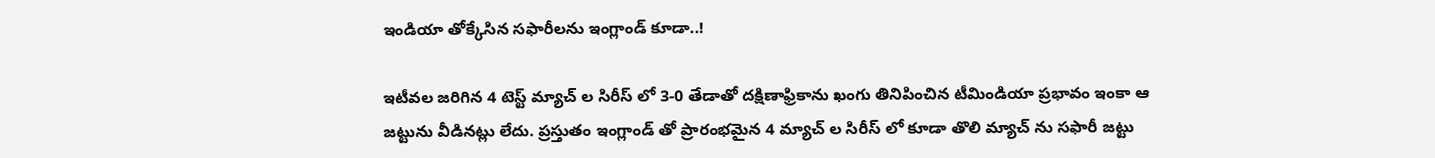ఇండియా తోక్కేసిన సఫారీలను ఇంగ్లాండ్ కూడా..!

ఇటీవల జరిగిన 4 టెస్ట్ మ్యాచ్ ల సిరీస్ లో 3-0 తేడాతో దక్షిణాఫ్రికాను ఖంగు తినిపించిన టీమిండియా ప్రభావం ఇంకా ఆ జట్టును వీడినట్లు లేదు. ప్రస్తుతం ఇంగ్లాండ్ తో ప్రారంభమైన 4 మ్యాచ్ ల సిరీస్ లో కూడా తొలి మ్యాచ్ ను సఫారీ జట్టు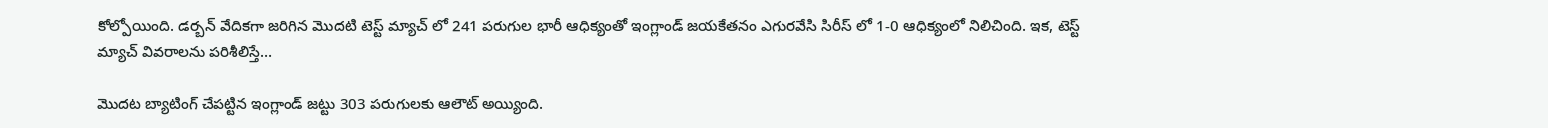కోల్పోయింది. డర్బన్ వేదికగా జరిగిన మొదటి టెస్ట్ మ్యాచ్ లో 241 పరుగుల భారీ ఆధిక్యంతో ఇంగ్లాండ్ జయకేతనం ఎగురవేసి సిరీస్ లో 1-0 ఆధిక్యంలో నిలిచింది. ఇక, టెస్ట్ మ్యాచ్ వివరాలను పరిశీలిస్తే…

మొదట బ్యాటింగ్ చేపట్టిన ఇంగ్లాండ్ జట్టు 303 పరుగులకు ఆలౌట్ అయ్యింది.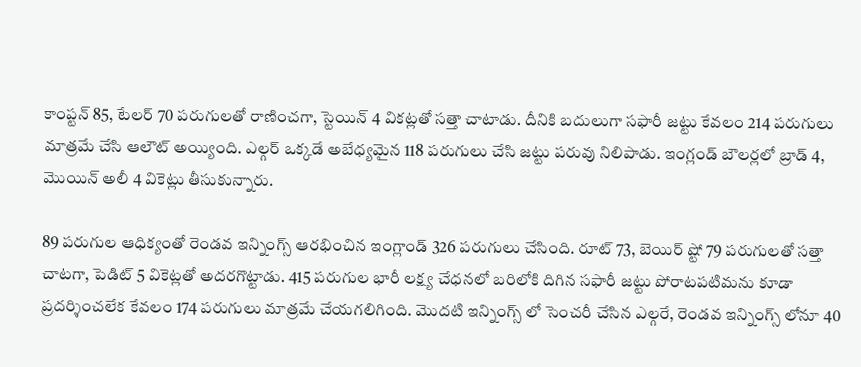కాంప్టన్ 85, టేలర్ 70 పరుగులతో రాణించగా, స్టెయిన్ 4 వికట్లతో సత్తా చాటాడు. దీనికి బదులుగా సఫారీ జట్టు కేవలం 214 పరుగులు మాత్రమే చేసి ఆలౌట్ అయ్యింది. ఎల్గర్ ఒక్కడే అబేధ్యమైన 118 పరుగులు చేసి జట్టు పరువు నిలిపాడు. ఇంగ్లండ్ బౌలర్లలో బ్రాడ్ 4, మొయిన్ అలీ 4 వికెట్లు తీసుకున్నారు.

89 పరుగుల ఆధిక్యంతో రెండవ ఇన్నింగ్స్ ఆరభించిన ఇంగ్లాండ్ 326 పరుగులు చేసింది. రూట్ 73, బెయిర్ ష్టో 79 పరుగులతో సత్తా చాటగా, పెడిట్ 5 వికెట్లతో అదరగొట్టాడు. 415 పరుగుల భారీ లక్ష్య చేధనలో బరిలోకి దిగిన సఫారీ జట్టు పోరాటపటిమను కూడా ప్రదర్శించలేక కేవలం 174 పరుగులు మాత్రమే చేయగలిగింది. మొదటి ఇన్నింగ్స్ లో సెంచరీ చేసిన ఎల్గరే, రెండవ ఇన్నింగ్స్ లోనూ 40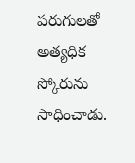పరుగులతో అత్యధిక స్కోరును సాధించాడు.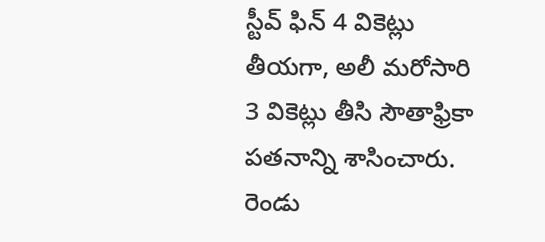స్టీవ్ ఫిన్ 4 వికెట్లు తీయగా, అలీ మరోసారి 3 వికెట్లు తీసి సౌతాఫ్రికా పతనాన్ని శాసించారు. రెండు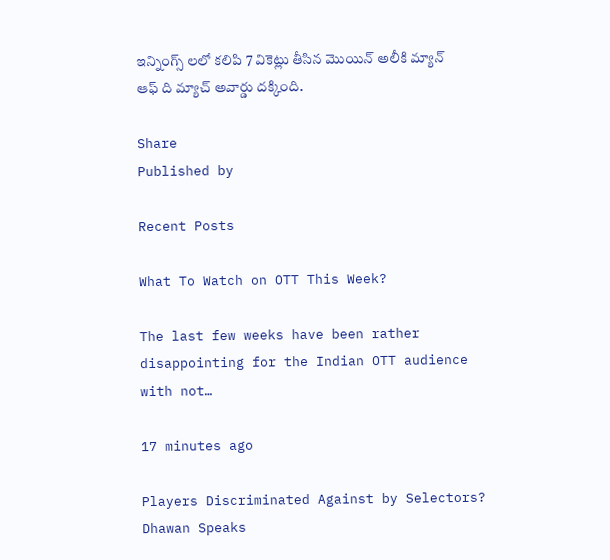ఇన్నింగ్స్ లలో కలిపి 7 వికెట్లు తీసిన మొయిన్ అలీకి మ్యాన్ ఆఫ్ ది మ్యాచ్ అవార్డు దక్కింది.

Share
Published by

Recent Posts

What To Watch on OTT This Week?

The last few weeks have been rather disappointing for the Indian OTT audience with not…

17 minutes ago

Players Discriminated Against by Selectors? Dhawan Speaks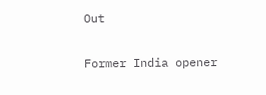Out

Former India opener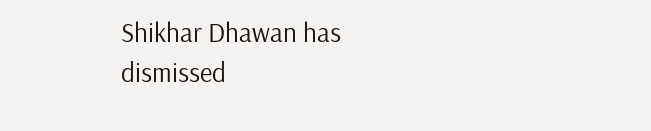Shikhar Dhawan has dismissed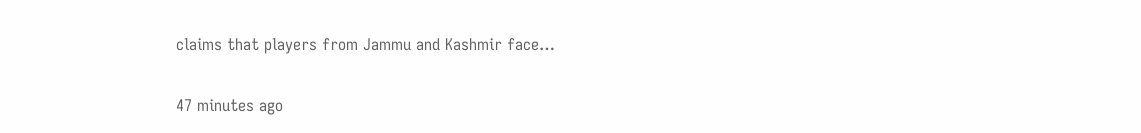claims that players from Jammu and Kashmir face…

47 minutes ago